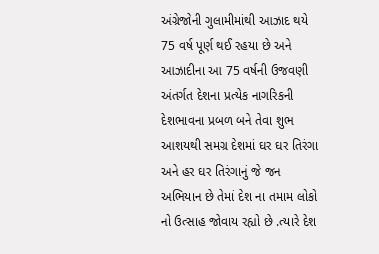અંગ્રેજોની ગુલામીમાંથી આઝાદ થયે 75 વર્ષ પૂર્ણ થઈ રહયા છે અને આઝાદીના આ 75 વર્ષની ઉજવણી અંતર્ગત દેશના પ્રત્યેક નાગરિકની દેશભાવના પ્રબળ બને તેવા શુભ આશયથી સમગ્ર દેશમાં ઘર ઘર તિરંગા અને હર ઘર તિરંગાનું જે જન અભિયાન છે તેમાં દેશ ના તમામ લોકો નો ઉત્સાહ જોવાય રહ્યો છે .ત્યારે દેશ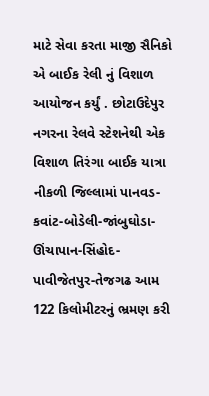માટે સેવા કરતા માજી સૈનિકો એ બાઈક રેલી નું વિશાળ આયોજન કર્યું . છોટાઉદેપુર નગરના રેલવે સ્ટેશનેથી એક વિશાળ તિરંગા બાઈક યાત્રા નીકળી જિલ્લામાં પાનવડ-કવાંટ-બોડેલી-જાંબુઘોડા-ઊંચાપાન-સિંહોદ-પાવીજેતપુર-તેજગઢ આમ 122 કિલોમીટરનું ભ્રમણ કરી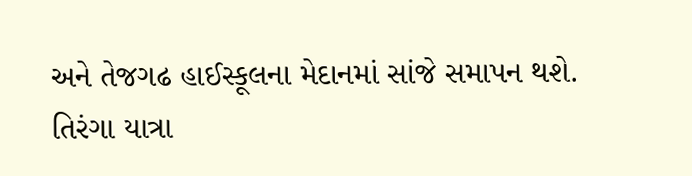અને તેજગઢ હાઈસ્કૂલના મેદાનમાં સાંજે સમાપન થશે.
તિરંગા યાત્રા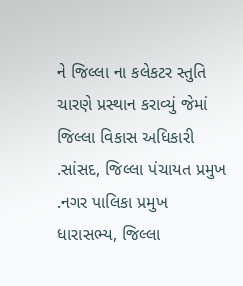ને જિલ્લા ના કલેકટર સ્તુતિ ચારણે પ્રસ્થાન કરાવ્યું જેમાં જિલ્લા વિકાસ અધિકારી .સાંસદ, જિલ્લા પંચાયત પ્રમુખ .નગર પાલિકા પ્રમુખ ધારાસભ્ય, જિલ્લા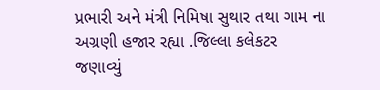પ્રભારી અને મંત્રી નિમિષા સુથાર તથા ગામ ના અગ્રણી હજાર રહ્યા .જિલ્લા કલેકટર જણાવ્યું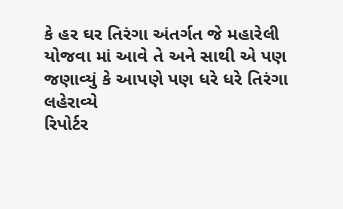કે હર ઘર તિરંગા અંતર્ગત જે મહારેલી યોજવા માં આવે તે અને સાથી એ પણ જણાવ્યું કે આપણે પણ ધરે ધરે તિરંગા લહેરાવ્યે
રિપોર્ટર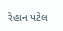રેહાન પટેલ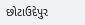છોટાઉદેપુર